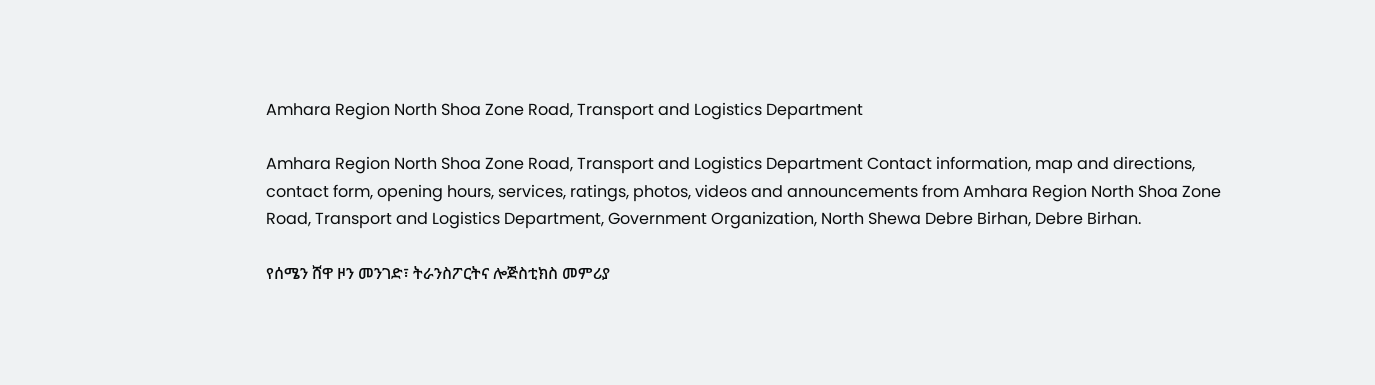Amhara Region North Shoa Zone Road, Transport and Logistics Department

Amhara Region North Shoa Zone Road, Transport and Logistics Department Contact information, map and directions, contact form, opening hours, services, ratings, photos, videos and announcements from Amhara Region North Shoa Zone Road, Transport and Logistics Department, Government Organization, North Shewa Debre Birhan, Debre Birhan.

የሰሜን ሸዋ ዞን መንገድ፣ ትራንስፖርትና ሎጅስቲክስ መምሪያ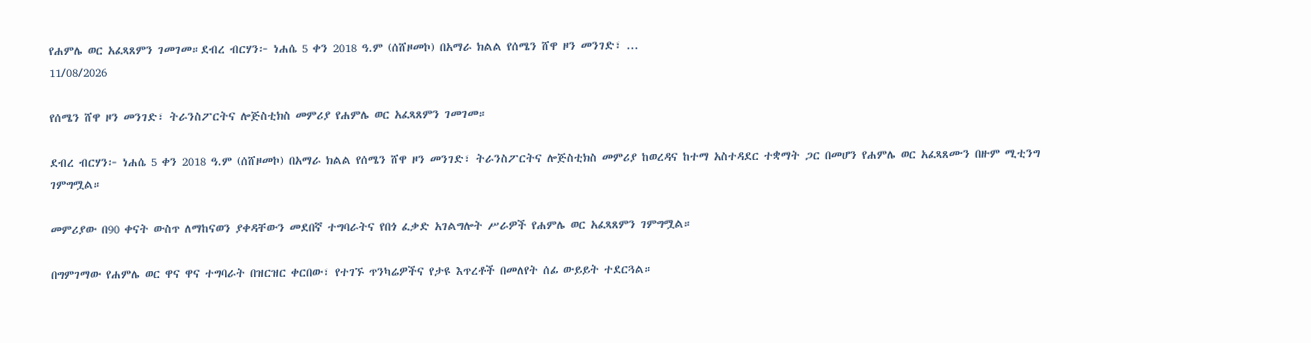የሐምሌ ወር አፈጻጸምን ገመገመ።ደብረ ብርሃን፦ ነሐሴ 5 ቀን 2018 ዓ.ም (ሰሸዞመኮ) በአማራ ክልል የሰሜን ሸዋ ዞን መንገድ፣ ...
11/08/2026

የሰሜን ሸዋ ዞን መንገድ፣ ትራንስፖርትና ሎጅስቲክስ መምሪያ የሐምሌ ወር አፈጻጸምን ገመገመ።

ደብረ ብርሃን፦ ነሐሴ 5 ቀን 2018 ዓ.ም (ሰሸዞመኮ) በአማራ ክልል የሰሜን ሸዋ ዞን መንገድ፣ ትራንስፖርትና ሎጅስቲክስ መምሪያ ከወረዳና ከተማ አስተዳደር ተቋማት ጋር በመሆን የሐምሌ ወር አፈጻጸሙን በዙም ሚቲንግ ገምግሟል።

መምሪያው በ90 ቀናት ውስጥ ለማከናወን ያቀዳቸውን መደበኛ ተግባራትና የበጎ ፈቃድ አገልግሎት ሥራዎች የሐምሌ ወር አፈጻጸምን ገምግሟል።

በግምገማው የሐምሌ ወር ዋና ዋና ተግባራት በዝርዝር ቀርበው፣ የተገኙ ጥንካሬዎችና የታዩ እጥረቶች በመለየት ሰፊ ውይይት ተደርጓል።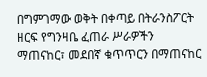በግምገማው ወቅት በቀጣይ በትራንስፖርት ዘርፍ የግንዛቤ ፈጠራ ሥራዎችን ማጠናከር፣ መደበኛ ቁጥጥርን በማጠናከር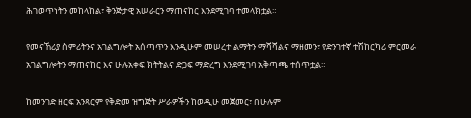ሕገወጥነትን መከላከል፣ ቅንጅታዊ አሠራርን ማጠናከር እንደሚገባ ተመላክቷል።

የመናኸሪያ ስምሪትንና አገልግሎት አሰጣጥን እንዲሁም መሠረተ ልማትን ማሻሻልና ማዘመን፣ የድንገተኛ ተሽከርካሪ ምርመራ አገልግሎትን ማጠናከር እና ሁሉአቀፍ ክትትልና ድጋፍ ማድረግ እንደሚገባ አቅጣጫ ተሰጥቷል።

ከመንገድ ዘርፍ አንጻርም የቅድመ ዝግጅት ሥራዎችን ከወዲሁ መጀመር፣ በሁሉም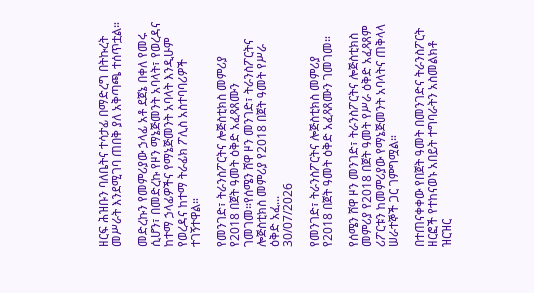ዘርፍ ሕዝቡን ባለቤትና ተሳታፊ በማድረግ በትኩረት መሥራት እንደሚገባ ጠበቅ ያለ አቅጣጫ ተሰጥቷል።

መድረኩን የመምሪያው ኃላፊ አቶ ደጀኔ በቀለ የመሩ ሲሆን፣ በመድረኩ የዞን ማኔጅመንት አባላት፣ የወረዳና ከተማ ኃላፊዎችና የማኔጅመንት አባላት እንዲሁም የወረዳና ከተማ ትራፊክ ፖሊስ አስተባባሪዎች ተገኝተዋል።

የመንገድ፣ ትራንስፖርትና ሎጅስቲክስ መምሪያ የ2018 በጀት ዓመት ዕቅድ አፈጻጸሙን ገመገመ።የሰሜን ሸዋ ዞን መንገድ፣ ትራንስፖርትና ሎጅስቲክስ መምሪያ የ2018 በጀት ዓመት የሥራ ዕቅድ አፈ...
30/07/2026

የመንገድ፣ ትራንስፖርትና ሎጅስቲክስ መምሪያ የ2018 በጀት ዓመት ዕቅድ አፈጻጸሙን ገመገመ።

የሰሜን ሸዋ ዞን መንገድ፣ ትራንስፖርትና ሎጅስቲክስ መምሪያ የ2018 በጀት ዓመት የሥራ ዕቅድ አፈጻጸም ሪፖርቱን ከመምሪያው የማኔጅመንት አባላትና ጠቅላላ ሠራተኞች ጋር ገምግሟል።

በተጠናቀቀው የበጀት ዓመት በመንገድና ትራንስፖርት ዘርፎች የተከናወኑ አበይት ተግባራትን አስመልክቶ ዝርዝር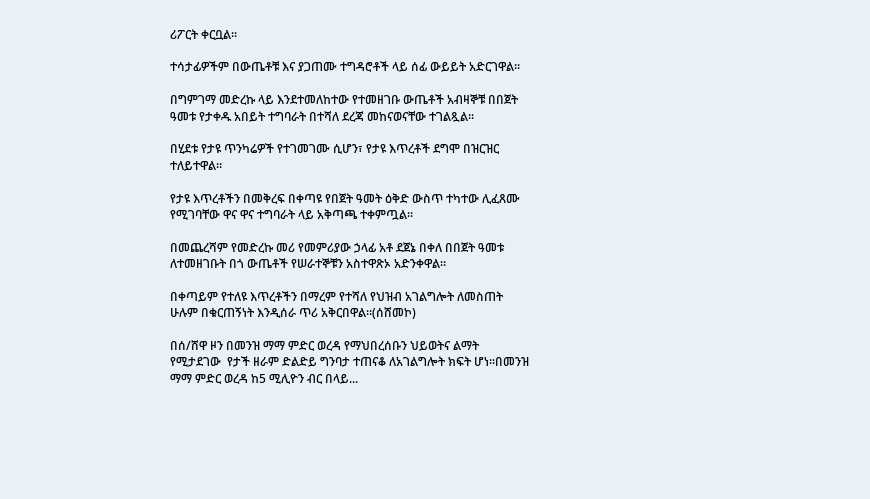ሪፖርት ቀርቧል።

ተሳታፊዎችም በውጤቶቹ እና ያጋጠሙ ተግዳሮቶች ላይ ሰፊ ውይይት አድርገዋል።

በግምገማ መድረኩ ላይ እንደተመለከተው የተመዘገቡ ውጤቶች አብዛኞቹ በበጀት ዓመቱ የታቀዱ አበይት ተግባራት በተሻለ ደረጃ መከናወናቸው ተገልጿል።

በሂደቱ የታዩ ጥንካሬዎች የተገመገሙ ሲሆን፣ የታዩ እጥረቶች ደግሞ በዝርዝር ተለይተዋል።

የታዩ እጥረቶችን በመቅረፍ በቀጣዩ የበጀት ዓመት ዕቅድ ውስጥ ተካተው ሊፈጸሙ የሚገባቸው ዋና ዋና ተግባራት ላይ አቅጣጫ ተቀምጧል።

በመጨረሻም የመድረኩ መሪ የመምሪያው ኃላፊ አቶ ደጀኔ በቀለ በበጀት ዓመቱ ለተመዘገቡት በጎ ውጤቶች የሠራተኞቹን አስተዋጽኦ አድንቀዋል።

በቀጣይም የተለዩ እጥረቶችን በማረም የተሻለ የህዝብ አገልግሎት ለመስጠት ሁሉም በቁርጠኝነት እንዲሰራ ጥሪ አቅርበዋል።(ሰሸመኮ)

በሰ/ሸዋ ዞን በመንዝ ማማ ምድር ወረዳ የማህበረሰቡን ህይወትና ልማት የሚታደገው  የታች ዘራም ድልድይ ግንባታ ተጠናቆ ለአገልግሎት ክፍት ሆነ።በመንዝ ማማ ምድር ወረዳ ከ5 ሚሊዮን ብር በላይ...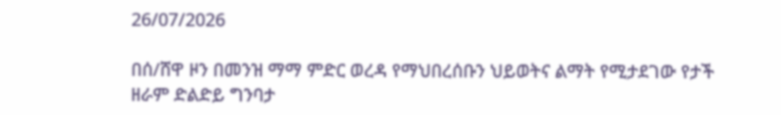26/07/2026

በሰ/ሸዋ ዞን በመንዝ ማማ ምድር ወረዳ የማህበረሰቡን ህይወትና ልማት የሚታደገው የታች ዘራም ድልድይ ግንባታ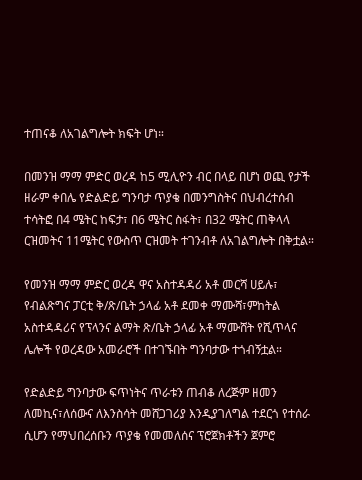ተጠናቆ ለአገልግሎት ክፍት ሆነ።

በመንዝ ማማ ምድር ወረዳ ከ5 ሚሊዮን ብር በላይ በሆነ ወጪ የታች ዘራም ቀበሌ የድልድይ ግንባታ ጥያቄ በመንግስትና በህብረተሰብ ተሳትፎ በ4 ሜትር ከፍታ፣ በ6 ሜትር ስፋት፣ በ32 ሜትር ጠቅላላ ርዝመትና 11ሜትር የውስጥ ርዝመት ተገንብቶ ለአገልግሎት በቅቷል።

የመንዝ ማማ ምድር ወረዳ ዋና አስተዳዳሪ አቶ መርሻ ሀይሉ፣ የብልጽግና ፓርቲ ቅ/ጽ/ቤት ኃላፊ አቶ ደመቀ ማሙሻ፣ምከትል አስተዳዳሪና የፕላንና ልማት ጽ/ቤት ኃላፊ አቶ ማሙሸት የሺጥላና ሌሎች የወረዳው አመራሮች በተገኙበት ግንባታው ተጎብኝቷል።

የድልድይ ግንባታው ፍጥነትና ጥራቱን ጠብቆ ለረጅም ዘመን ለመኪና፣ለሰውና ለእንስሳት መሸጋገሪያ እንዲያገለግል ተደርጎ የተሰራ ሲሆን የማህበረሰቡን ጥያቄ የመመለሰና ፕሮጀክቶችን ጀምሮ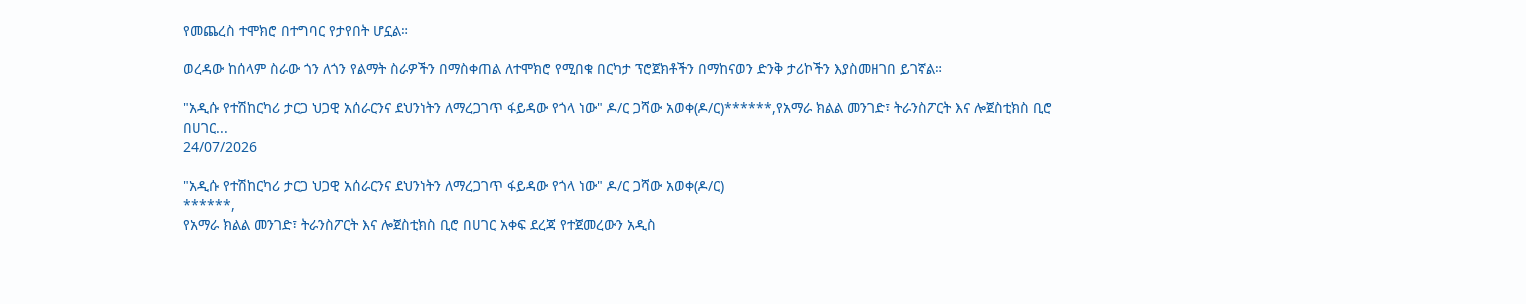የመጨረስ ተሞክሮ በተግባር የታየበት ሆኗል።

ወረዳው ከሰላም ስራው ጎን ለጎን የልማት ስራዎችን በማስቀጠል ለተሞክሮ የሚበቁ በርካታ ፕሮጀክቶችን በማከናወን ድንቅ ታሪኮችን እያስመዘገበ ይገኛል።

"አዲሱ የተሽከርካሪ ታርጋ ህጋዊ አሰራርንና ደህንነትን ለማረጋገጥ ፋይዳው የጎላ ነው" ዶ/ር ጋሻው አወቀ(ዶ/ር)******,የአማራ ክልል መንገድ፣ ትራንስፖርት እና ሎጀስቲክስ ቢሮ በሀገር...
24/07/2026

"አዲሱ የተሽከርካሪ ታርጋ ህጋዊ አሰራርንና ደህንነትን ለማረጋገጥ ፋይዳው የጎላ ነው" ዶ/ር ጋሻው አወቀ(ዶ/ር)
******,
የአማራ ክልል መንገድ፣ ትራንስፖርት እና ሎጀስቲክስ ቢሮ በሀገር አቀፍ ደረጃ የተጀመረውን አዲስ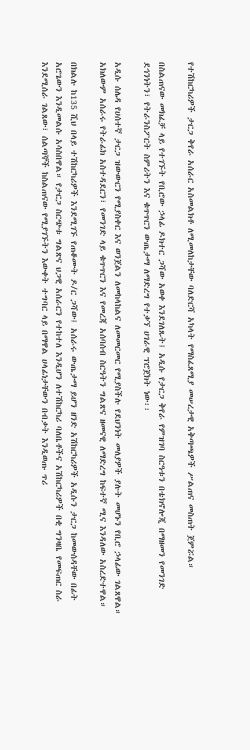የተሽከርካሪዎች ታርጋ ቅየራ አሰራር አስመልክቶ ለሚመለከታቸው ባለድርሻ አካላት የማስፈጸሚያ መሠረታዊ አቅጣጫዎች ሥልጠና መስጠት ጀምሯል።

በስልጠናው መክፈቻ ላይ የተገኙት የቢሮው ኃላፊ ዶክተር ጋሻው አወቀ እንደገለጹት፤ አዲሱ የታርጋ ቅየራ የምዝገባ ስርዓቱን በቴክኖሎጂ በማዘመን የመንገድ ደኅንነትን፣ የትራንስፖርት ስምሪትን እና ቁጥጥርን ውጤታማ ለማድረግ የተቃኘ ሀገራዊ ፕሮጀክት ነው፡፡

አዲሱ ሰሌዳ የሀሰተኛ ታርጋ ዝውውርን የሚያስቀር እና ወንጀልን ለመከላከልና ለመመርመር የሚያስችሉ የደህንነት መለያዎች ያሉት መሆኑን የቢሮ ኃላፊው ገልጸዋል። አክለውም አሰራሩ የትራፊክ አስተዳደርን፣ የመንገድ ላይ ቁጥጥርን እና የመረጃ አሰባሰብ ስርዓትን ግልጽና ዘመናዊ ለማድረግ ከፍተኛ ሚና እንዳለው አስረድተዋል።

በክልሉ ከ135 ሺህ በላይ ተሽከርካሪዎች እንደሚገኙ የጠቆሙት ዶ/ር ጋሻው፤ አሰራሩ ውጤታማ ይሆን ዘንድ አሽከርካሪዎች አዲሱን ታርጋ ከመውሰዳቸው በፊት አሮጌውን እንዲመልሱ አሳስበዋል። የታርጋ ስርጭቱ ግልጽና ህጋዊ አሰራርን የተከተለ እንዲሆን ለተሽከርካሪ ባለቤቶችና አሽከርካሪዎች በቂ ግንዛቤ የመፍጠር ስራ እንደሚሰራ ገልጸው፣ ሰልጣኞች ከስልጠናው የሚያገኙትን እውቀት ተግባር ላይ በማዋል ሀላፊነታቸውን በብቃት እንዲወጡ ጥሪ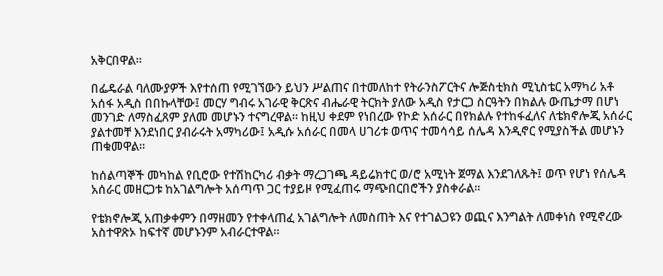አቅርበዋል።

በፌዴራል ባለሙያዎች እየተሰጠ የሚገኘውን ይህን ሥልጠና በተመለከተ የትራንስፖርትና ሎጅስቲክስ ሚኒስቴር አማካሪ አቶ አሰፋ አዲስ በበኩላቸው፤ መርሃ ግብሩ አገራዊ ቅርጽና ብሔራዊ ትርክት ያለው አዲስ የታርጋ ስርዓትን በክልሉ ውጤታማ በሆነ መንገድ ለማስፈጸም ያለመ መሆኑን ተናግረዋል። ከዚህ ቀደም የነበረው የኮድ አሰራር በየክልሉ የተከፋፈለና ለቴክኖሎጂ አሰራር ያልተመቸ እንደነበር ያብራሩት አማካሪው፤ አዲሱ አሰራር በመላ ሀገሪቱ ወጥና ተመሳሳይ ሰሌዳ እንዲኖር የሚያስችል መሆኑን ጠቁመዋል።

ከሰልጣኞች መካከል የቢሮው የተሽከርካሪ ብቃት ማረጋገጫ ዳይሬክተር ወ/ሮ አሚነት ጀማል እንደገለጹት፤ ወጥ የሆነ የሰሌዳ አሰራር መዘርጋቱ ከአገልግሎት አሰጣጥ ጋር ተያይዞ የሚፈጠሩ ማጭበርበሮችን ያስቀራል።

የቴክኖሎጂ አጠቃቀምን በማዘመን የተቀላጠፈ አገልግሎት ለመስጠት እና የተገልጋዩን ወጪና እንግልት ለመቀነስ የሚኖረው አስተዋጽኦ ከፍተኛ መሆኑንም አብራርተዋል።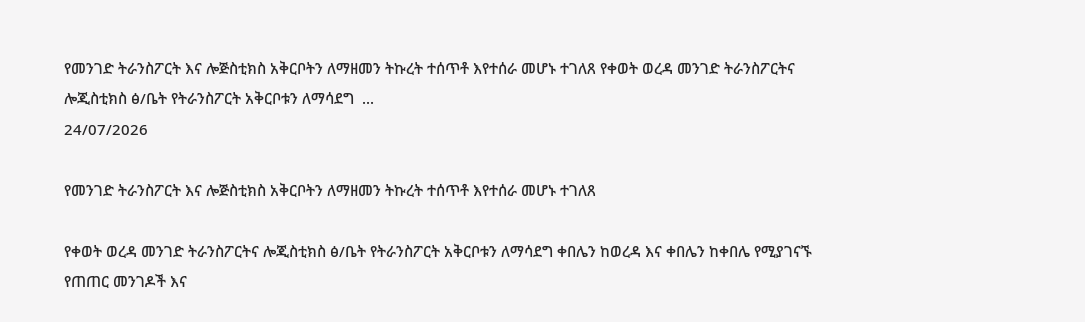የመንገድ ትራንስፖርት እና ሎጅስቲክስ አቅርቦትን ለማዘመን ትኩረት ተሰጥቶ እየተሰራ መሆኑ ተገለጸ የቀወት ወረዳ መንገድ ትራንስፖርትና ሎጂስቲክስ ፅ/ቤት የትራንስፖርት አቅርቦቱን ለማሳደግ  ...
24/07/2026

የመንገድ ትራንስፖርት እና ሎጅስቲክስ አቅርቦትን ለማዘመን ትኩረት ተሰጥቶ እየተሰራ መሆኑ ተገለጸ

የቀወት ወረዳ መንገድ ትራንስፖርትና ሎጂስቲክስ ፅ/ቤት የትራንስፖርት አቅርቦቱን ለማሳደግ ቀበሌን ከወረዳ እና ቀበሌን ከቀበሌ የሚያገናኙ የጠጠር መንገዶች እና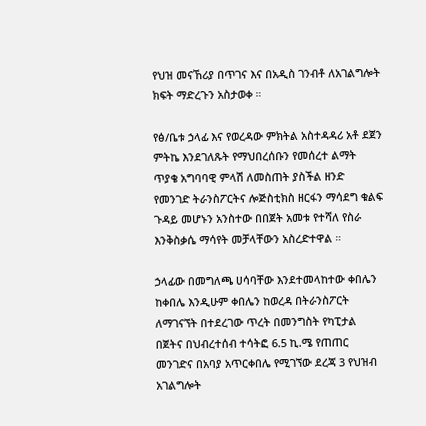የህዝ መናኸሪያ በጥገና እና በአዲስ ገንብቶ ለአገልግሎት ክፍት ማድረጉን አስታወቀ ።

የፅ/ቤቱ ኃላፊ እና የወረዳው ምክትል አስተዳዳሪ አቶ ደጀን ምትኬ እንደገለጹት የማህበረሰቡን የመሰረተ ልማት ጥያቄ አግባባዊ ምላሽ ለመስጠት ያስችል ዘንድ የመንገድ ትራንስፖርትና ሎጅስቲክስ ዘርፋን ማሳደግ ቁልፍ ጉዳይ መሆኑን አንስተው በበጀት አመቱ የተሻለ የስራ እንቅስቃሴ ማሳየት መቻላቸውን አስረድተዋል ።

ኃላፊው በመግለጫ ሀሳባቸው እንደተመላከተው ቀበሌን ከቀበሌ እንዲሁም ቀበሌን ከወረዳ በትራንስፖርት ለማገናኘት በተደረገው ጥረት በመንግስት የካፒታል በጀትና በህብረተሰብ ተሳትፎ 6.5 ኪ.ሜ የጠጠር መንገድና በአባያ አጥርቀበሌ የሚገኘው ደረጃ 3 የህዝብ አገልግሎት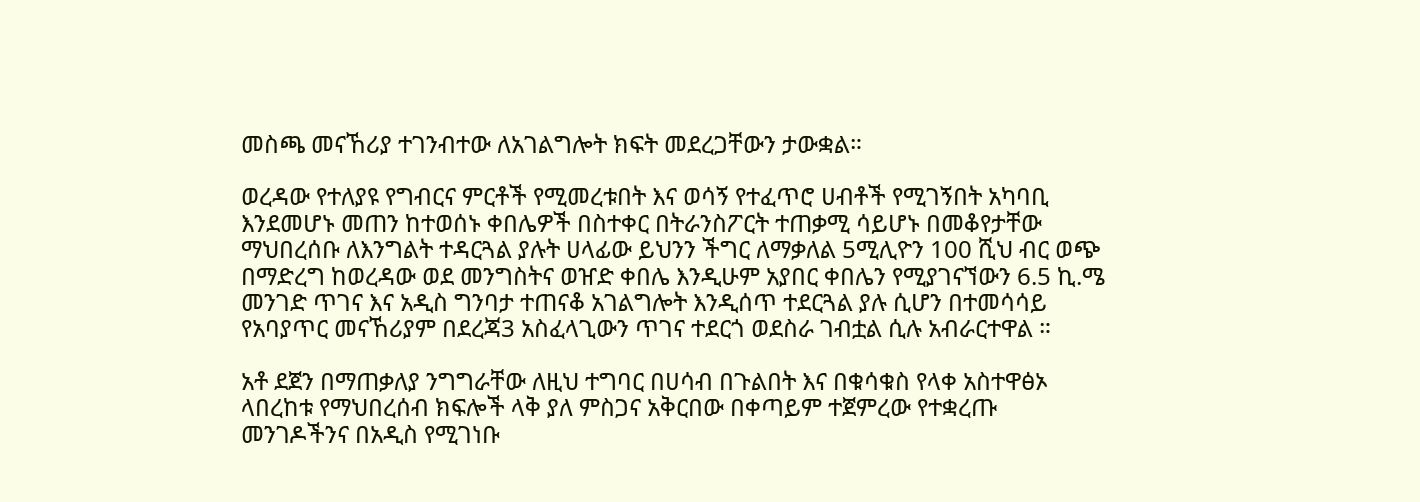መስጫ መናኸሪያ ተገንብተው ለአገልግሎት ክፍት መደረጋቸውን ታውቋል።

ወረዳው የተለያዩ የግብርና ምርቶች የሚመረቱበት እና ወሳኝ የተፈጥሮ ሀብቶች የሚገኝበት አካባቢ እንደመሆኑ መጠን ከተወሰኑ ቀበሌዎች በስተቀር በትራንስፖርት ተጠቃሚ ሳይሆኑ በመቆየታቸው ማህበረሰቡ ለእንግልት ተዳርጓል ያሉት ሀላፊው ይህንን ችግር ለማቃለል 5ሚሊዮን 100 ሺህ ብር ወጭ በማድረግ ከወረዳው ወደ መንግስትና ወዠድ ቀበሌ እንዲሁም አያበር ቀበሌን የሚያገናኘውን 6.5 ኪ.ሜ መንገድ ጥገና እና አዲስ ግንባታ ተጠናቆ አገልግሎት እንዲሰጥ ተደርጓል ያሉ ሲሆን በተመሳሳይ የአባያጥር መናኸሪያም በደረጃ3 አስፈላጊውን ጥገና ተደርጎ ወደስራ ገብቷል ሲሉ አብራርተዋል ።

አቶ ደጀን በማጠቃለያ ንግግራቸው ለዚህ ተግባር በሀሳብ በጉልበት እና በቁሳቁስ የላቀ አስተዋፅኦ ላበረከቱ የማህበረሰብ ክፍሎች ላቅ ያለ ምስጋና አቅርበው በቀጣይም ተጀምረው የተቋረጡ መንገዶችንና በአዲስ የሚገነቡ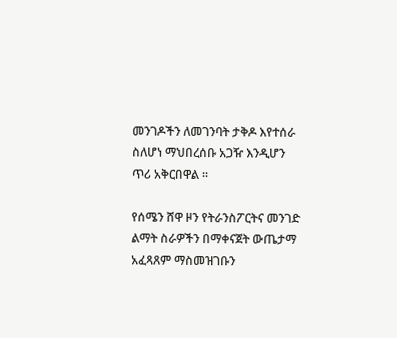መንገዶችን ለመገንባት ታቅዶ እየተሰራ ስለሆነ ማህበረሰቡ አጋዥ እንዲሆን ጥሪ አቅርበዋል ።

የሰሜን ሸዋ ዞን የትራንስፖርትና መንገድ ልማት ስራዎችን በማቀናጀት ውጤታማ አፈጻጸም ማስመዝገቡን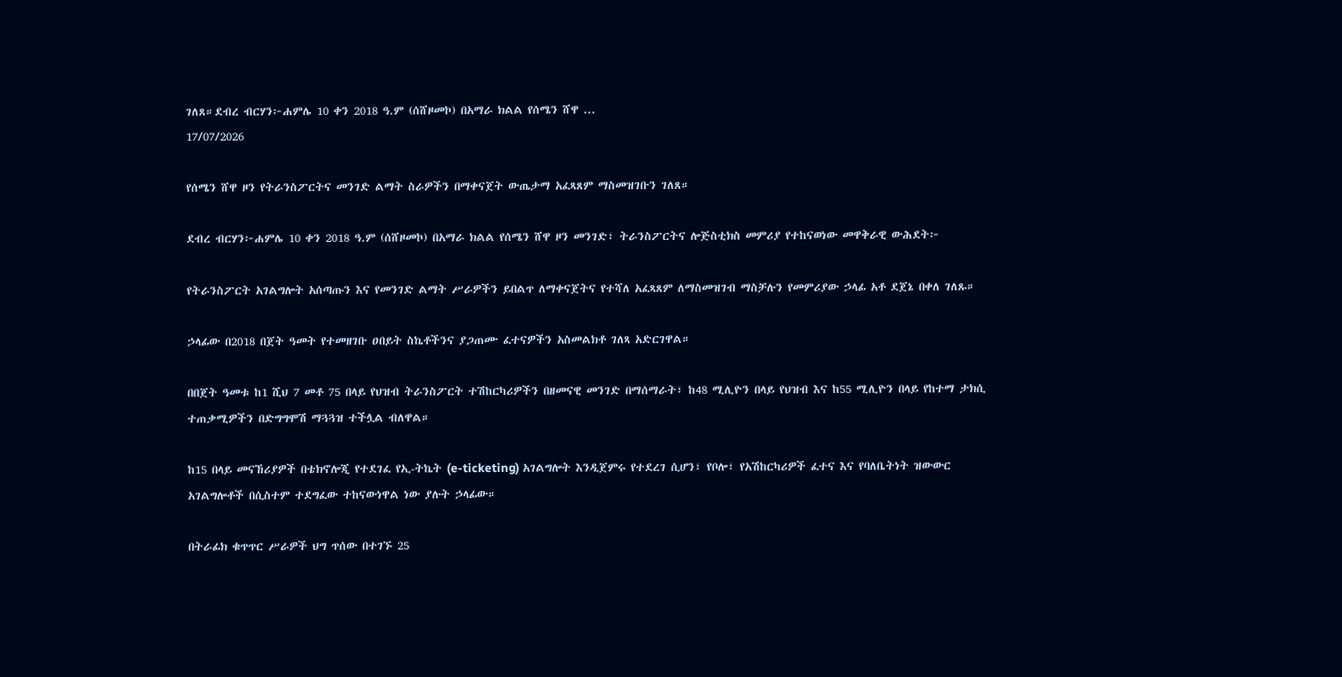ገለጸ።ደብረ ብርሃን፦ሐምሌ 10 ቀን 2018 ዓ.ም (ሰሸዞመኮ) በአማራ ክልል የሰሜን ሸዋ ...
17/07/2026

የሰሜን ሸዋ ዞን የትራንስፖርትና መንገድ ልማት ስራዎችን በማቀናጀት ውጤታማ አፈጻጸም ማስመዝገቡን ገለጸ።

ደብረ ብርሃን፦ሐምሌ 10 ቀን 2018 ዓ.ም (ሰሸዞመኮ) በአማራ ክልል የሰሜን ሸዋ ዞን መንገድ፣ ትራንስፖርትና ሎጅስቲክስ መምሪያ የተከናወነው መዋቅራዊ ውሕደት፦

የትራንስፖርት አገልግሎት አሰጣጡን እና የመንገድ ልማት ሥራዎችን ይበልጥ ለማቀናጀትና የተሻለ አፈጻጸም ለማስመዝገብ ማስቻሉን የመምሪያው ኃላፊ አቶ ደጀኔ በቀለ ገለጹ።

ኃላፊው በ2018 በጀት ዓመት የተመዘገቡ ዐበይት ስኬቶችንና ያጋጠሙ ፈተናዎችን አስመልክቶ ገለጻ አድርገዋል።

በበጀት ዓመቱ ከ1 ሺህ 7 መቶ 75 በላይ የህዝብ ትራንስፖርት ተሽከርካሪዎችን በዘመናዊ መንገድ በማሰማራት፣ ከ48 ሚሊዮን በላይ የህዝብ እና ከ55 ሚሊዮን በላይ የከተማ ታክሲ ተጠቃሚዎችን በድግግሞሽ ማጓጓዝ ተችሏል ብለዋል።

ከ15 በላይ መናኸሪያዎች በቴክኖሎጂ የተደገፈ የኢ-ትኬት (e-ticketing) አገልግሎት እንዲጀምሩ የተደረገ ሲሆን፣ የቦሎ፣ የአሽከርካሪዎች ፈተና እና የባለቤትነት ዝውውር አገልግሎቶች በሲስተም ተደግፈው ተከናውነዋል ነው ያሉት ኃላፊው።

በትራፊክ ቁጥጥር ሥራዎች ህግ ጥሰው በተገኙ 25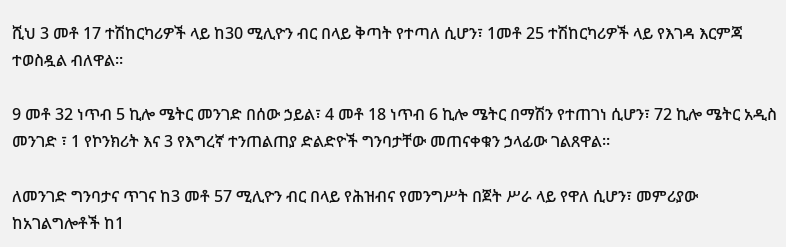ሺህ 3 መቶ 17 ተሽከርካሪዎች ላይ ከ30 ሚሊዮን ብር በላይ ቅጣት የተጣለ ሲሆን፣ 1መቶ 25 ተሽከርካሪዎች ላይ የእገዳ እርምጃ ተወስዷል ብለዋል።

9 መቶ 32 ነጥብ 5 ኪሎ ሜትር መንገድ በሰው ኃይል፣ 4 መቶ 18 ነጥብ 6 ኪሎ ሜትር በማሽን የተጠገነ ሲሆን፣ 72 ኪሎ ሜትር አዲስ መንገድ ፣ 1 የኮንክሪት እና 3 የእግረኛ ተንጠልጠያ ድልድዮች ግንባታቸው መጠናቀቁን ኃላፊው ገልጸዋል።

ለመንገድ ግንባታና ጥገና ከ3 መቶ 57 ሚሊዮን ብር በላይ የሕዝብና የመንግሥት በጀት ሥራ ላይ የዋለ ሲሆን፣ መምሪያው ከአገልግሎቶች ከ1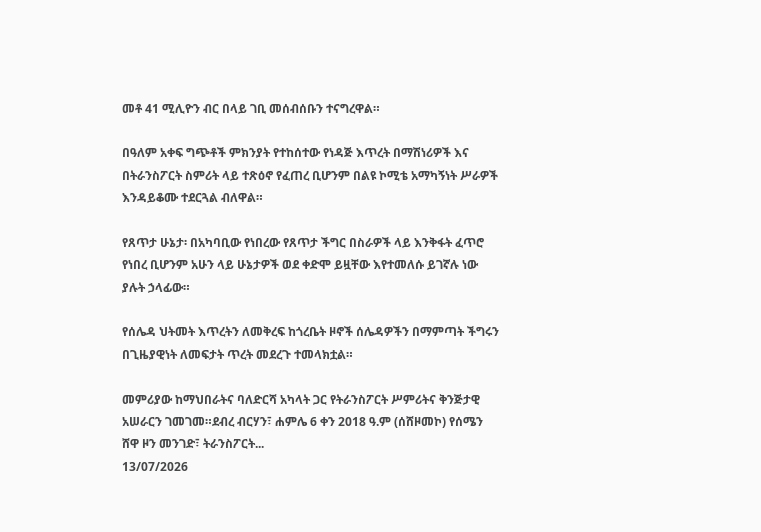መቶ 41 ሚሊዮን ብር በላይ ገቢ መሰብሰቡን ተናግረዋል።

በዓለም አቀፍ ግጭቶች ምክንያት የተከሰተው የነዳጅ እጥረት በማሽነሪዎች እና በትራንስፖርት ስምሪት ላይ ተጽዕኖ የፈጠረ ቢሆንም በልዩ ኮሚቴ አማካኝነት ሥራዎች እንዳይቆሙ ተደርጓል ብለዋል።

የጸጥታ ሁኔታ፡ በአካባቢው የነበረው የጸጥታ ችግር በስራዎች ላይ እንቅፋት ፈጥሮ የነበረ ቢሆንም አሁን ላይ ሁኔታዎች ወደ ቀድሞ ይዟቸው እየተመለሱ ይገኛሉ ነው ያሉት ኃላፊው።

የሰሌዳ ህትመት እጥረትን ለመቅረፍ ከጎረቤት ዞኖች ሰሌዳዎችን በማምጣት ችግሩን በጊዜያዊነት ለመፍታት ጥረት መደረጉ ተመላክቷል።

መምሪያው ከማህበራትና ባለድርሻ አካላት ጋር የትራንስፖርት ሥምሪትና ቅንጅታዊ አሠራርን ገመገመ።ደብረ ብርሃን፣ ሐምሌ 6 ቀን 2018 ዓ.ም (ሰሸዞመኮ) የሰሜን ሸዋ ዞን መንገድ፣ ትራንስፖርት...
13/07/2026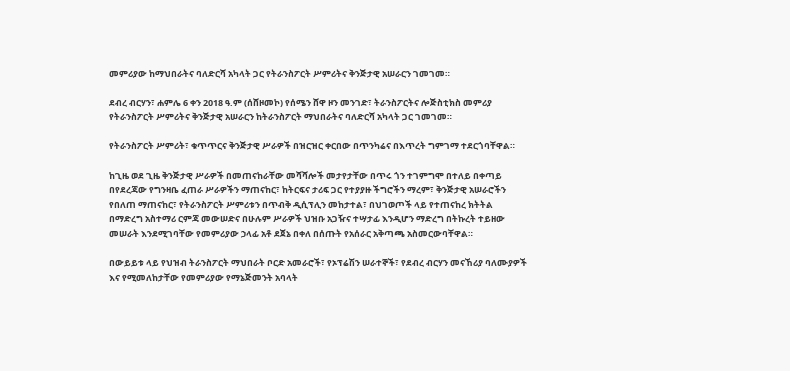መምሪያው ከማህበራትና ባለድርሻ አካላት ጋር የትራንስፖርት ሥምሪትና ቅንጅታዊ አሠራርን ገመገመ።

ደብረ ብርሃን፣ ሐምሌ 6 ቀን 2018 ዓ.ም (ሰሸዞመኮ) የሰሜን ሸዋ ዞን መንገድ፣ ትራንስፖርትና ሎጅስቲክስ መምሪያ የትራንስፖርት ሥምሪትና ቅንጅታዊ አሠራርን ከትራንስፖርት ማህበራትና ባለድርሻ አካላት ጋር ገመገመ።

የትራንስፖርት ሥምሪት፣ ቁጥጥርና ቅንጅታዊ ሥራዎች በዝርዝር ቀርበው በጥንካሬና በእጥረት ግምገማ ተደርጎባቸዋል።

ከጊዜ ወደ ጊዜ ቅንጅታዊ ሥራዎች በመጠናከራቸው መሻሻሎች መታየታቸው በጥሩ ጎን ተገምግሞ በተለይ በቀጣይ በየደረጃው የግንዛቤ ፈጠራ ሥራዎችን ማጠናከር፣ ከትርፍና ታሪፍ ጋር የተያያዙ ችግሮችን ማረም፣ ቅንጅታዊ አሠራሮችን የበለጠ ማጠናከር፣ የትራንስፖርት ሥምሪቱን በጥብቅ ዲሲፕሊን መከታተል፣ በህገወጦች ላይ የተጠናከረ ክትትል በማድረግ አስተማሪ ርምጃ መውሠድና በሁሉም ሥራዎች ህዝቡ አጋዥና ተሣታፊ እንዲሆን ማድረግ በትኩረት ተይዘው መሠራት እንደሚገባቸው የመምሪያው ኃላፊ አቶ ደጀኔ በቀለ በሰጡት የአሰራር አቅጣጫ አስመርውባቸዋል።

በውይይቱ ላይ የህዝብ ትራንስፖርት ማህበራት ቦርድ አመራሮች፣ የኦፕሬሽን ሠራተኞች፣ የደብረ ብርሃን መናኸሪያ ባለሙያዎች እና የሚመለከታቸው የመምሪያው የማኔጅመንት አባላት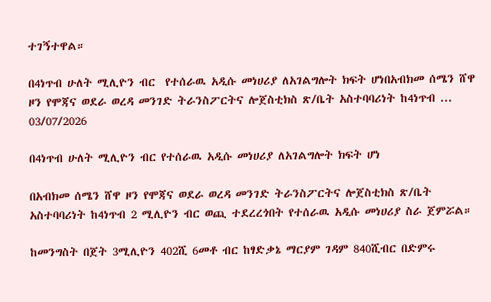ተገኝተዋል።

በ4ነጥብ ሁለት ሚሊዮን ብር  የተሰራዉ አዲሱ መነሀሪያ ለአገልግሎት ክፍት ሆነበአብክመ ሰሜን ሸዋ  ዞን የሞጃና ወደራ ወረዳ መንገድ ትራንስፖርትና ሎጀስቲክስ ጽ/ቤት አስተባባሪነት ከ4ነጥብ ...
03/07/2026

በ4ነጥብ ሁለት ሚሊዮን ብር የተሰራዉ አዲሱ መነሀሪያ ለአገልግሎት ክፍት ሆነ

በአብክመ ሰሜን ሸዋ ዞን የሞጃና ወደራ ወረዳ መንገድ ትራንስፖርትና ሎጀስቲክስ ጽ/ቤት አስተባባሪነት ከ4ነጥብ 2 ሚሊዮን ብር ወጪ ተደረረጎበት የተሰራዉ አዲሱ መነሀሪያ ስራ ጀምሯል።

ከመንግስት በጀት 3ሚሊዮን 402ሺ 6መቶ ብር ከፃድቃኔ ማርያም ገዳም 840ሺብር በድምሩ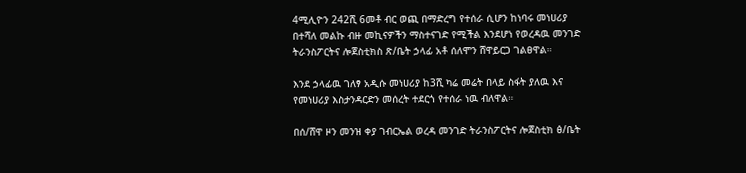4ሚሊዮን 242ሺ 6መቶ ብር ወጪ በማድረግ የተሰራ ሲሆን ከነባሩ መነሀሪያ በተሻለ መልኩ ብዙ መኪናዎችን ማስተናገድ የሚችል እንደሆነ የወረዳዉ መንገድ ትራንስፖርትና ሎጀስቲክስ ጽ/ቤት ኃላፊ አቶ ሰለሞን ሸዋይርጋ ገልፀዋል።

እንደ ኃላፊዉ ገለፃ አዲሱ መነሀሪያ ከ3ሺ ካሬ መሬት በላይ ስፋት ያለዉ እና የመነሀሪያ እስታንዳርድን መሰረት ተደርጎ የተሰራ ነዉ ብለዋል።

በሰ/ሸዋ ዞን መንዝ ቀያ ገብርኤል ወረዳ መንገድ ትራንስፖርትና ሎጀስቲክ ፅ/ቤት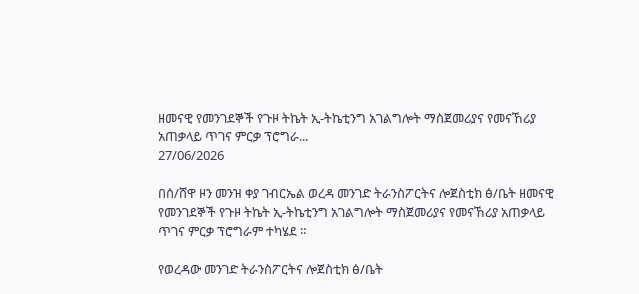ዘመናዊ የመንገደኞች የጉዞ ትኬት ኢ-ትኬቲንግ አገልግሎት ማስጀመሪያና የመናኸሪያ አጠቃላይ ጥገና ምርቃ ፕሮግራ...
27/06/2026

በሰ/ሸዋ ዞን መንዝ ቀያ ገብርኤል ወረዳ መንገድ ትራንስፖርትና ሎጀስቲክ ፅ/ቤት ዘመናዊ የመንገደኞች የጉዞ ትኬት ኢ-ትኬቲንግ አገልግሎት ማስጀመሪያና የመናኸሪያ አጠቃላይ ጥገና ምርቃ ፕሮግራም ተካሄደ ።

የወረዳው መንገድ ትራንስፖርትና ሎጀስቲክ ፅ/ቤት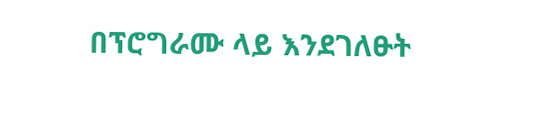በፕሮግራሙ ላይ እንደገለፁት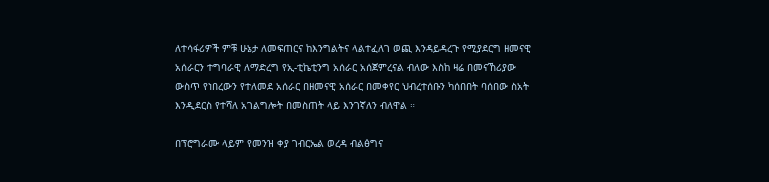ለተሳፋሪዎች ምቹ ሁኔታ ለመፍጠርና ከእንግልትና ላልተፈለገ ወጪ እንዳይዳረጉ የሚያደርግ ዘመናዊ አሰራርን ተግባራዊ ለማድረግ የኢ-ቲኬቲንግ አሰራር አሰጀምረናል ብለው እስከ ዛሬ በመናኸሪያው ውስጥ የነበረውን የተለመደ አሰራር በዘመናዊ አሰራር በመቀየር ህብረተሰቡን ካሰበበት ባሰበው ስአት እንዲደርስ የተሻለ አገልግሎት በመስጠት ላይ እንገኛለን ብለዋል ።

በፕሮግራሙ ላይም የመንዝ ቀያ ገብርኤል ወረዳ ብልፅግና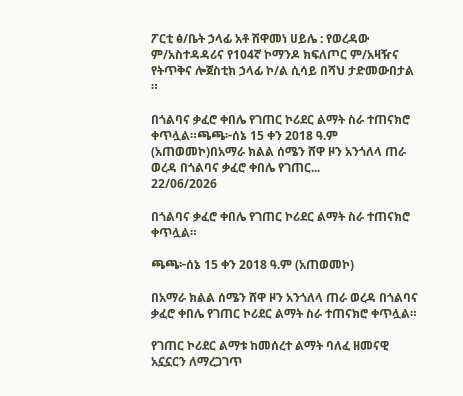ፖርቲ ፅ/ቤት ኃላፊ አቶ ሽዋመነ ሀይሌ : የወረዳው ም/አስተዳዳሪና የ104ኛ ኮማንዶ ክፍለጦር ም/አዛዥና የትጥቅና ሎጀስቲክ ኃላፊ ኮ/ል ሲሳይ በሻህ ታድመውበታል ።

በጎልባና ቃፈሮ ቀበሌ የገጠር ኮሪደር ልማት ስራ ተጠናክሮ ቀጥሏል።ጫጫ፦ሰኔ 15 ቀን 2018 ዓ.ም (አጠወመኮ)በአማራ ክልል ሰሜን ሸዋ ዞን አንጎለላ ጠራ ወረዳ በጎልባና ቃፈሮ ቀበሌ የገጠር...
22/06/2026

በጎልባና ቃፈሮ ቀበሌ የገጠር ኮሪደር ልማት ስራ ተጠናክሮ ቀጥሏል።

ጫጫ፦ሰኔ 15 ቀን 2018 ዓ.ም (አጠወመኮ)

በአማራ ክልል ሰሜን ሸዋ ዞን አንጎለላ ጠራ ወረዳ በጎልባና ቃፈሮ ቀበሌ የገጠር ኮሪደር ልማት ስራ ተጠናክሮ ቀጥሏል።

የገጠር ኮሪደር ልማቱ ከመሰረተ ልማት ባለፈ ዘመናዊ አኗኗርን ለማረጋገጥ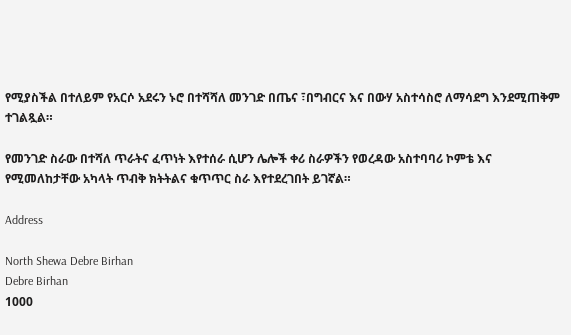የሚያስችል በተለይም የአርሶ አደሩን ኑሮ በተሻሻለ መንገድ በጤና ፣በግብርና እና በውሃ አስተሳስሮ ለማሳደግ እንደሚጠቅም ተገልጿል።

የመንገድ ስራው በተሻለ ጥራትና ፈጥነት እየተሰራ ሲሆን ሌሎች ቀሪ ስራዎችን የወረዳው አስተባባሪ ኮምቴ እና የሚመለከታቸው አካላት ጥብቅ ክትትልና ቁጥጥር ስራ እየተደረገበት ይገኛል።

Address

North Shewa Debre Birhan
Debre Birhan
1000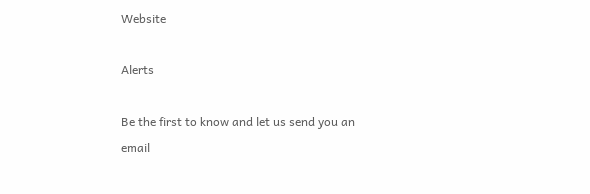Website

Alerts

Be the first to know and let us send you an email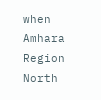when Amhara Region North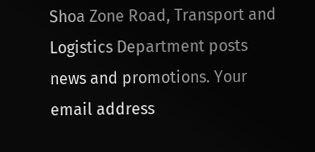Shoa Zone Road, Transport and Logistics Department posts news and promotions. Your email address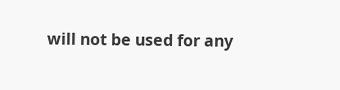will not be used for any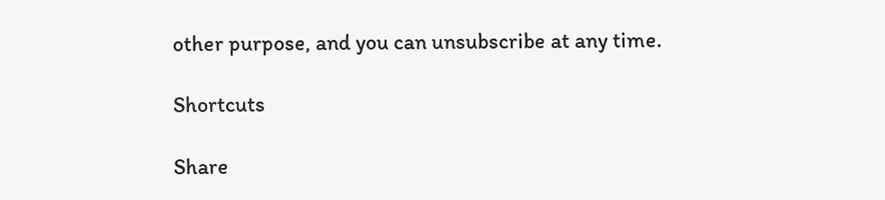other purpose, and you can unsubscribe at any time.

Shortcuts

Share